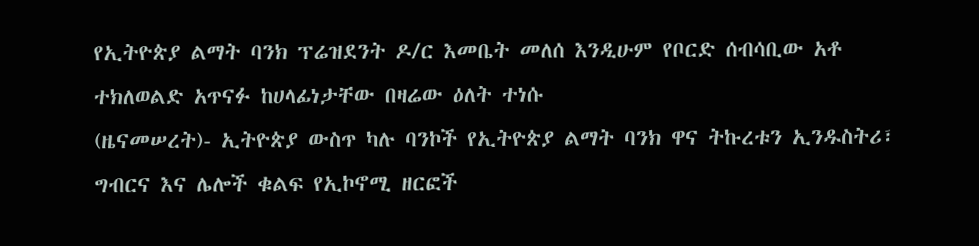የኢትዮጵያ ልማት ባንክ ፕሬዝደንት ዶ/ር እመቤት መለሰ እንዲሁም የቦርድ ሰብሳቢው አቶ ተክለወልድ አጥናፉ ከሀላፊነታቸው በዛሬው ዕለት ተነሱ
(ዜናመሠረት)- ኢትዮጵያ ውስጥ ካሉ ባንኮች የኢትዮጵያ ልማት ባንክ ዋና ትኩረቱን ኢንዱስትሪ፣ ግብርና እና ሌሎች ቁልፍ የኢኮኖሚ ዘርፎች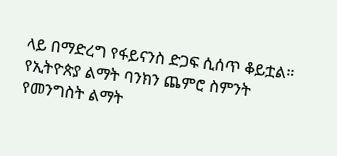ላይ በማድረግ የፋይናንስ ድጋፍ ሲሰጥ ቆይቷል።
የኢትዮጵያ ልማት ባንክን ጨምሮ ስምንት የመንግስት ልማት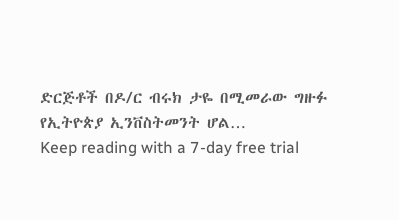ድርጅቶች በዶ/ር ብሩክ ታዬ በሚመራው ግዙፉ የኢትዮጵያ ኢንቨስትመንት ሆል…
Keep reading with a 7-day free trial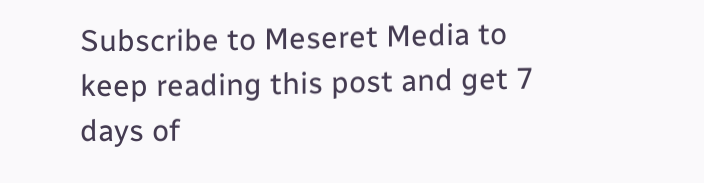Subscribe to Meseret Media to keep reading this post and get 7 days of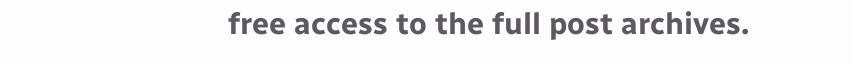free access to the full post archives.